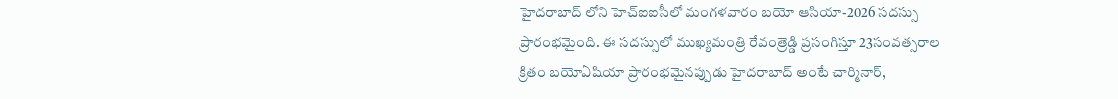హైదరాబాద్ లోని హెచ్ఐఐసీలో మంగళవారం బయో ఆసియా-2026 సదస్సు ప్రారంభమైంది. ఈ సదస్సులో ముఖ్యమంత్రి రేవంత్రెడ్డి ప్రసంగిస్తూ 23సంవత్సరాల క్రితం బయోఏషియా ప్రారంభమైనప్పుడు హైదరాబాద్ అంటే చార్మినార్,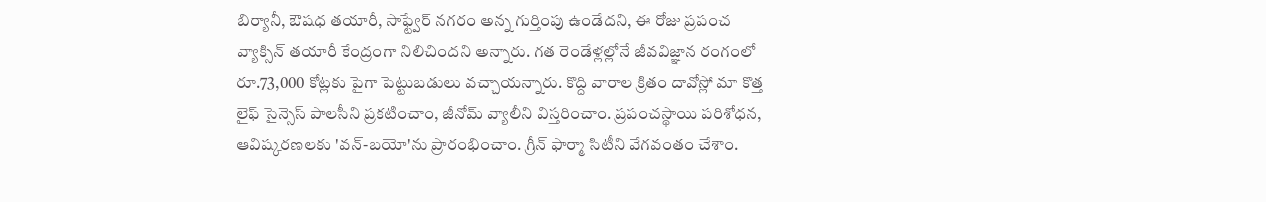బిర్యానీ, ఔషధ తయారీ, సాఫ్ట్వేర్ నగరం అన్న గుర్తింపు ఉండేదని, ఈ రోజు ప్రపంచ వ్యాక్సిన్ తయారీ కేంద్రంగా నిలిచిందని అన్నారు. గత రెండేళ్లల్లోనే జీవవిజ్ఞాన రంగంలో రూ.73,000 కోట్లకు పైగా పెట్టుబడులు వచ్చాయన్నారు. కొద్ది వారాల క్రితం దావోస్లో మా కొత్త లైఫ్ సైన్సెస్ పాలసీని ప్రకటించాం, జీనోమ్ వ్యాలీని విస్తరించాం. ప్రపంచస్థాయి పరిశోధన, ఆవిష్కరణలకు 'వన్-బయో'ను ప్రారంభించాం. గ్రీన్ ఫార్మా సిటీని వేగవంతం చేశాం.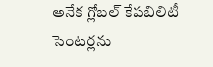అనేక గ్లోబల్ కేపబిలిటీ సెంటర్లను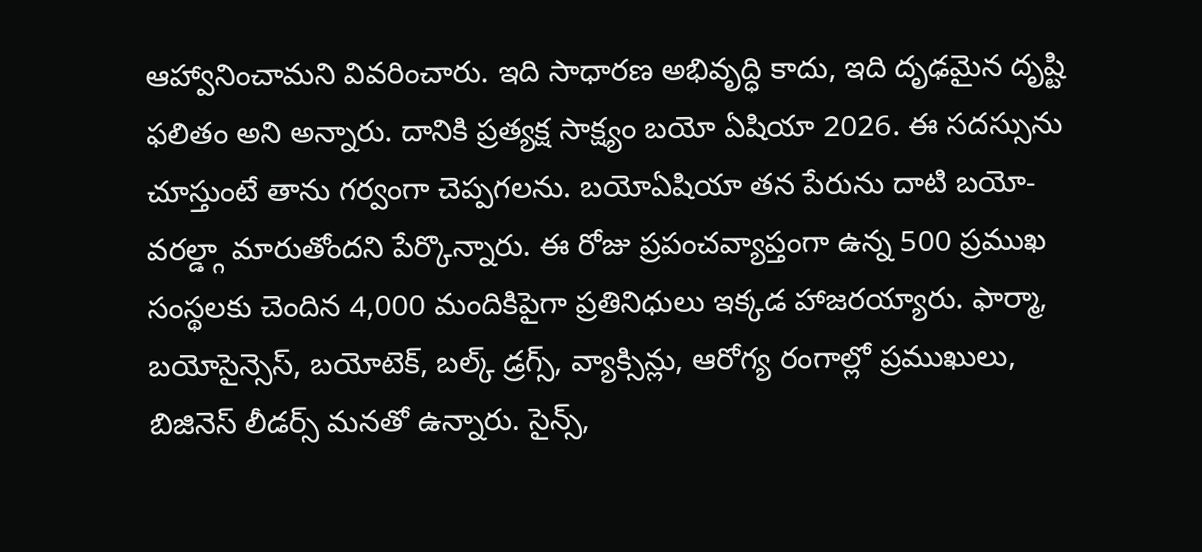ఆహ్వానించామని వివరించారు. ఇది సాధారణ అభివృద్ధి కాదు, ఇది దృఢమైన దృష్టి ఫలితం అని అన్నారు. దానికి ప్రత్యక్ష సాక్ష్యం బయో ఏషియా 2026. ఈ సదస్సును చూస్తుంటే తాను గర్వంగా చెప్పగలను. బయోఏషియా తన పేరును దాటి బయో-వరల్డ్గా మారుతోందని పేర్కొన్నారు. ఈ రోజు ప్రపంచవ్యాప్తంగా ఉన్న 500 ప్రముఖ సంస్థలకు చెందిన 4,000 మందికిపైగా ప్రతినిధులు ఇక్కడ హాజరయ్యారు. ఫార్మా, బయోసైన్సెస్, బయోటెక్, బల్క్ డ్రగ్స్, వ్యాక్సిన్లు, ఆరోగ్య రంగాల్లో ప్రముఖులు, బిజినెస్ లీడర్స్ మనతో ఉన్నారు. సైన్స్,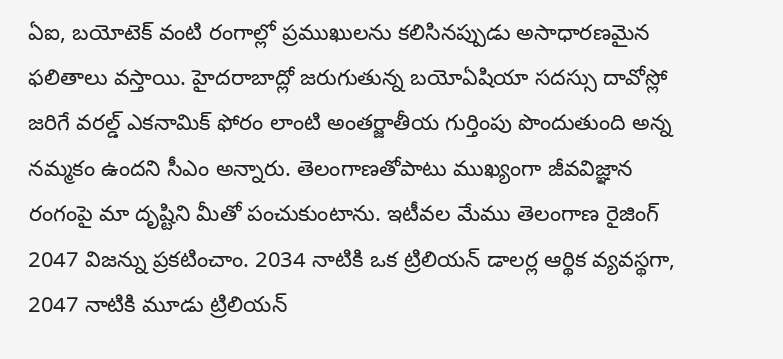ఏఐ, బయోటెక్ వంటి రంగాల్లో ప్రముఖులను కలిసినప్పుడు అసాధారణమైన ఫలితాలు వస్తాయి. హైదరాబాద్లో జరుగుతున్న బయోఏషియా సదస్సు దావోస్లో జరిగే వరల్డ్ ఎకనామిక్ ఫోరం లాంటి అంతర్జాతీయ గుర్తింపు పొందుతుంది అన్న నమ్మకం ఉందని సీఎం అన్నారు. తెలంగాణతోపాటు ముఖ్యంగా జీవవిజ్ఞాన రంగంపై మా దృష్టిని మీతో పంచుకుంటాను. ఇటీవల మేము తెలంగాణ రైజింగ్ 2047 విజన్ను ప్రకటించాం. 2034 నాటికి ఒక ట్రిలియన్ డాలర్ల ఆర్థిక వ్యవస్థగా, 2047 నాటికి మూడు ట్రిలియన్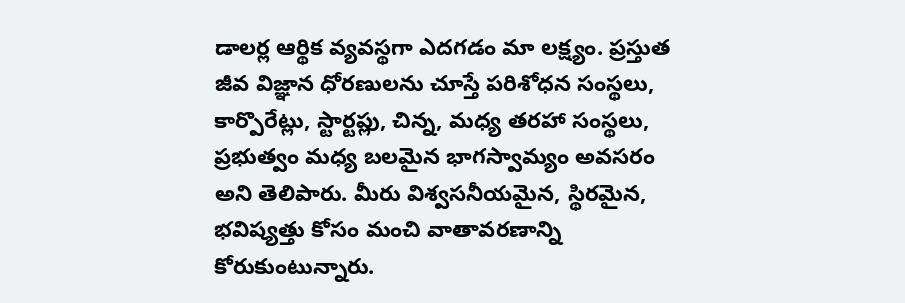డాలర్ల ఆర్థిక వ్యవస్థగా ఎదగడం మా లక్ష్యం. ప్రస్తుత జీవ విజ్ఞాన ధోరణులను చూస్తే పరిశోధన సంస్థలు, కార్పొరేట్లు, స్టార్టప్లు, చిన్న, మధ్య తరహా సంస్థలు, ప్రభుత్వం మధ్య బలమైన భాగస్వామ్యం అవసరం అని తెలిపారు. మీరు విశ్వసనీయమైన, స్థిరమైన, భవిష్యత్తు కోసం మంచి వాతావరణాన్ని కోరుకుంటున్నారు.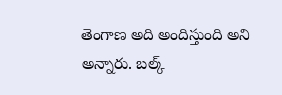తెంగాణ అది అందిస్తుంది అని అన్నారు. బల్క్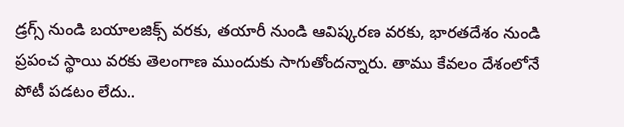డ్రగ్స్ నుండి బయాలజిక్స్ వరకు, తయారీ నుండి ఆవిష్కరణ వరకు, భారతదేశం నుండి ప్రపంచ స్థాయి వరకు తెలంగాణ ముందుకు సాగుతోందన్నారు. తాము కేవలం దేశంలోనే పోటీ పడటం లేదు..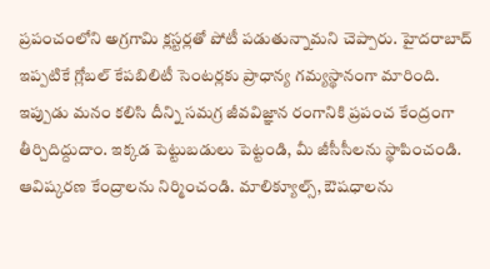ప్రపంచంలోని అగ్రగామి క్లస్టర్లతో పోటీ పడుతున్నామని చెప్పారు. హైదరాబాద్ ఇప్పటికే గ్లోబల్ కేపబిలిటీ సెంటర్లకు ప్రాధాన్య గమ్యస్థానంగా మారింది. ఇప్పుడు మనం కలిసి దీన్ని సమగ్ర జీవవిజ్ఞాన రంగానికి ప్రపంచ కేంద్రంగా తీర్చిదిద్దుదాం. ఇక్కడ పెట్టుబడులు పెట్టండి, మీ జీసీసీలను స్థాపించండి. ఆవిష్కరణ కేంద్రాలను నిర్మించండి. మాలిక్యూల్స్, ఔషధాలను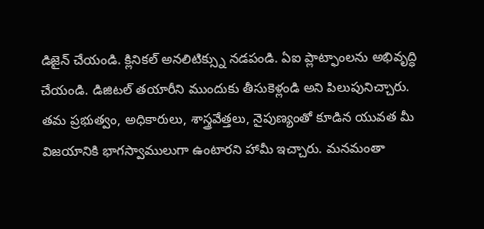డిజైన్ చేయండి. క్లినికల్ అనలిటిక్స్ను నడపండి. ఏఐ ప్లాట్ఫాంలను అభివృద్ధి చేయండి. డిజిటల్ తయారీని ముందుకు తీసుకెళ్లండి అని పిలుపునిచ్చారు. తమ ప్రభుత్వం, అధికారులు, శాస్త్రవేత్తలు, నైపుణ్యంతో కూడిన యువత మీ విజయానికి భాగస్వాములుగా ఉంటారని హామీ ఇచ్చారు. మనమంతా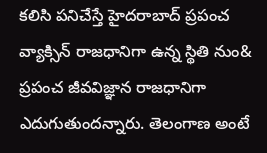కలిసి పనిచేస్తే హైదరాబాద్ ప్రపంచ వ్యాక్సిన్ రాజధానిగా ఉన్న స్థితి నుం& ప్రపంచ జీవవిజ్ఞాన రాజధానిగా ఎదుగుతుందన్నారు. తెలంగాణ అంటే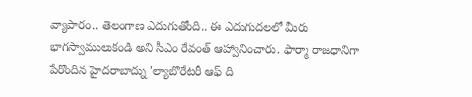వ్యాపారం.. తెలంగాణ ఎదుగుతోంది.. ఈ ఎదుగుదలలో మీరు భాగస్వాములుకండి అని సీఎం రేవంత్ ఆహ్వానించారు. ఫార్మా రాజధానిగా పేరొందిన హైదరాబాద్ను 'ల్యాబొరేటరీ ఆఫ్ ది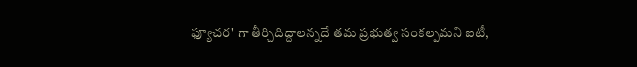ఫ్యూచర' గా తీర్చిదిద్దాలన్నదే తమ ప్రభుత్వ సంకల్పమని ఐటీ,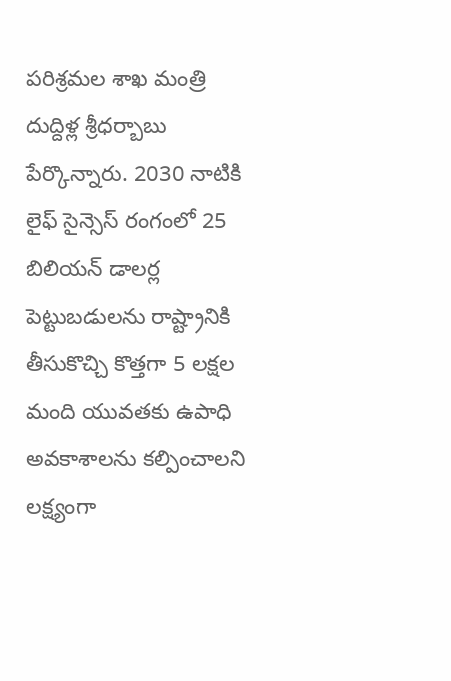పరిశ్రమల శాఖ మంత్రి దుద్దిళ్ల శ్రీధర్బాబు పేర్కొన్నారు. 2030 నాటికి లైఫ్ సైన్సెస్ రంగంలో 25 బిలియన్ డాలర్ల పెట్టుబడులను రాష్ట్రానికి తీసుకొచ్చి కొత్తగా 5 లక్షల మంది యువతకు ఉపాధి అవకాశాలను కల్పించాలని లక్ష్యంగా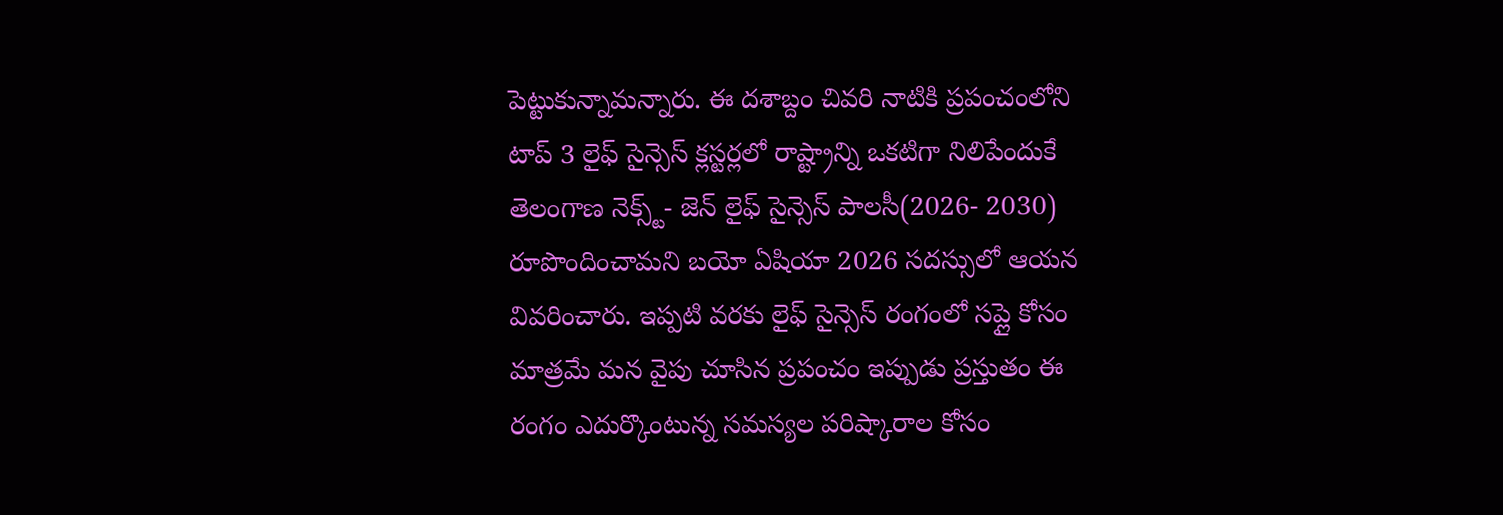పెట్టుకున్నామన్నారు. ఈ దశాబ్దం చివరి నాటికి ప్రపంచంలోని టాప్ 3 లైఫ్ సైన్సెస్ క్లస్టర్లలో రాష్ట్రాన్ని ఒకటిగా నిలిపేందుకే తెలంగాణ నెక్స్ట్- జెన్ లైఫ్ సైన్సెస్ పాలసీ(2026- 2030) రూపొందించామని బయో ఏషియా 2026 సదస్సులో ఆయన వివరించారు. ఇప్పటి వరకు లైఫ్ సైన్సెస్ రంగంలో సప్లై కోసం మాత్రమే మన వైపు చూసిన ప్రపంచం ఇప్పుడు ప్రస్తుతం ఈ రంగం ఎదుర్కొంటున్న సమస్యల పరిష్కారాల కోసం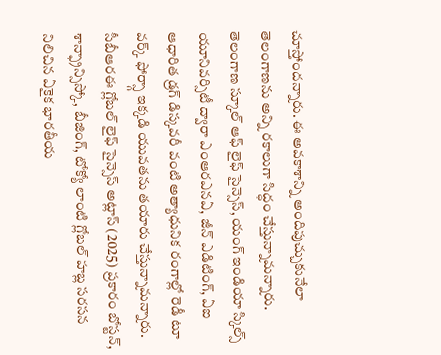చూస్తోందన్నారు. ఈ అవకాశాన్ని అందిపుచ్చుకునేలా తెలంగాణను అన్ని రకాలుగా సిద్ధం చేస్తున్నామన్నారు. తెలంగాణ స్కూల్ ఆఫ్ లైఫ్ సైన్సెస్, యంగ్ ఇండియా స్కిల్స్ యూనివర్సిటీ ద్వారా ఎంఆరఎనఏ, జీన్ ఎడిటింగ్, ఏఐ ఆధారిత డ్రగ్ డిస్కవరీ వంటి అత్యాధునిక రంగాల్లో రెడీ టూ వర్క్ ఫోర్స్గా ఇక్కడి యువతను తయారు చేస్తున్నామన్నారు. సీబీఆరఈ గ్లోబల్ లైఫ్ సైన్సెస్ అట్లాస్ (2025) ప్రకారం బోస్టన్, శాన్ఫ్రాన్సిస్కో, బీజింగ్, టోక్యో లాంటి గ్లోబల్ హబ్ల సరసన నిలిచిన ఏకైక భారతీయ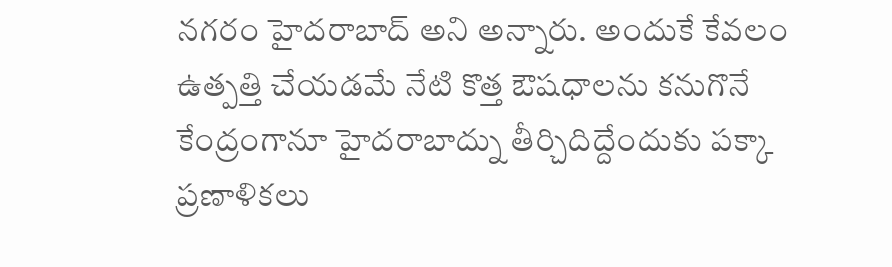నగరం హైదరాబాద్ అని అన్నారు. అందుకే కేవలం ఉత్పత్తి చేయడమే నేటి కొత్త ఔషధాలను కనుగొనే కేంద్రంగానూ హైదరాబాద్ను తీర్చిదిద్దేందుకు పక్కా ప్రణాళికలు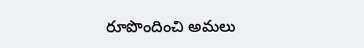రూపొందించి అమలు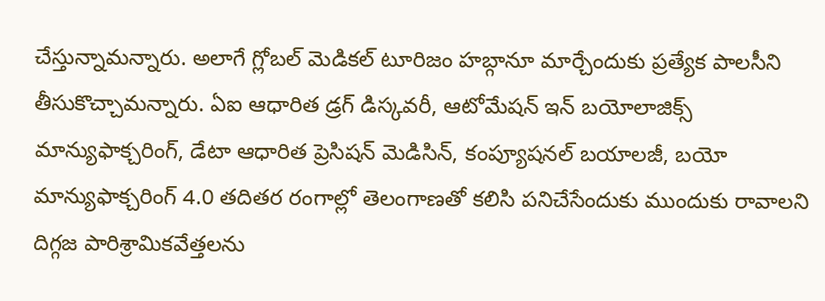చేస్తున్నామన్నారు. అలాగే గ్లోబల్ మెడికల్ టూరిజం హబ్గానూ మార్చేందుకు ప్రత్యేక పాలసీని తీసుకొచ్చామన్నారు. ఏఐ ఆధారిత డ్రగ్ డిస్కవరీ, ఆటోమేషన్ ఇన్ బయోలాజిక్స్ మాన్యుఫాక్చరింగ్, డేటా ఆధారిత ప్రెసిషన్ మెడిసిన్, కంప్యూషనల్ బయాలజీ, బయో మాన్యుఫాక్చరింగ్ 4.0 తదితర రంగాల్లో తెలంగాణతో కలిసి పనిచేసేందుకు ముందుకు రావాలని దిగ్గజ పారిశ్రామికవేత్తలను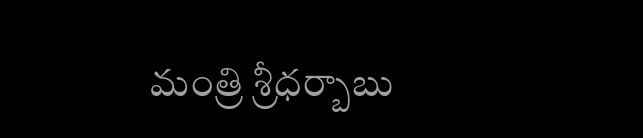మంత్రి శ్రీధర్బాబు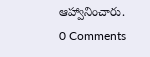ఆహ్వానించారు.
0 Comments